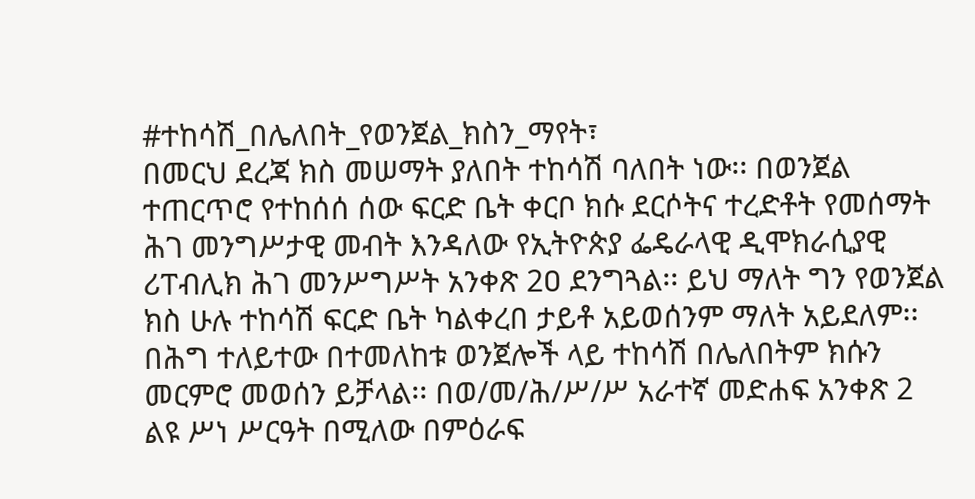#ተከሳሽ_በሌለበት_የወንጀል_ክስን_ማየት፣
በመርህ ደረጃ ክስ መሠማት ያለበት ተከሳሽ ባለበት ነው፡፡ በወንጀል ተጠርጥሮ የተከሰሰ ሰው ፍርድ ቤት ቀርቦ ክሱ ደርሶትና ተረድቶት የመሰማት ሕገ መንግሥታዊ መብት እንዳለው የኢትዮጵያ ፌዴራላዊ ዲሞክራሲያዊ ሪፐብሊክ ሕገ መንሥግሥት አንቀጽ 2ዐ ደንግጓል፡፡ ይህ ማለት ግን የወንጀል ክስ ሁሉ ተከሳሽ ፍርድ ቤት ካልቀረበ ታይቶ አይወሰንም ማለት አይደለም፡፡
በሕግ ተለይተው በተመለከቱ ወንጀሎች ላይ ተከሳሽ በሌለበትም ክሱን መርምሮ መወሰን ይቻላል፡፡ በወ/መ/ሕ/ሥ/ሥ አራተኛ መድሐፍ አንቀጽ 2 ልዩ ሥነ ሥርዓት በሚለው በምዕራፍ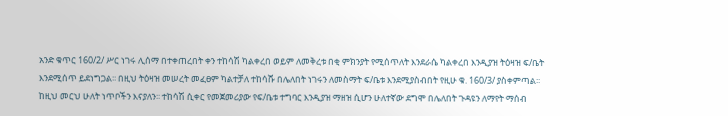አንድ ቁጥር 160/2/ ሥር ነገሩ ሊሰማ በተቀጠረበት ቀን ተከሳሽ ካልቀረበ ወይም ለመቅረቱ በቂ ምክንያት የሚሰጥለት እንደራሴ ካልቀረበ እንዲያዝ ትዕዛዝ ፍ/ቤት እንደሚሰጥ ይደነግጋል፡፡ በዚህ ትዕዛዝ መሠረት መፈፀም ካልተቻለ ተከሳሹ በሌለበት ነገሩን ለመስማት ፍ/ቤቱ እንደሚያስብበት የዚሁ ቁ. 160/3/ ያስቀምጣል፡፡ ከዚህ መርህ ሁለት ነጥቦችን እናያለን፡፡ ተከሳሽ ሲቀር የመጀመሪያው የፍ/ቤቱ ተግባር እንዲያዝ ማዘዝ ሲሆን ሁለተኛው ደግሞ በሌለበት ጉዳዩን ለማየት ማሰብ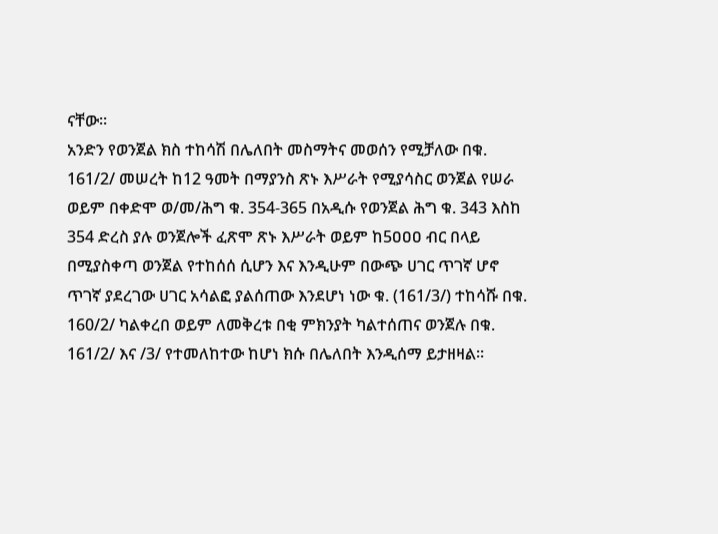ናቸው፡፡
አንድን የወንጀል ክስ ተከሳሽ በሌለበት መስማትና መወሰን የሚቻለው በቁ. 161/2/ መሠረት ከ12 ዓመት በማያንስ ጽኑ እሥራት የሚያሳስር ወንጀል የሠራ ወይም በቀድሞ ወ/መ/ሕግ ቁ. 354-365 በአዲሱ የወንጀል ሕግ ቁ. 343 እስከ 354 ድረስ ያሉ ወንጀሎች ፈጽሞ ጽኑ እሥራት ወይም ከ5ዐዐዐ ብር በላይ በሚያስቀጣ ወንጀል የተከሰሰ ሲሆን እና እንዲሁም በውጭ ሀገር ጥገኛ ሆኖ ጥገኛ ያደረገው ሀገር አሳልፎ ያልሰጠው እንደሆነ ነው ቁ. (161/3/) ተከሳሹ በቁ. 160/2/ ካልቀረበ ወይም ለመቅረቱ በቂ ምክንያት ካልተሰጠና ወንጀሉ በቁ. 161/2/ እና /3/ የተመለከተው ከሆነ ክሱ በሌለበት እንዲሰማ ይታዘዛል፡፡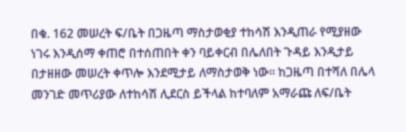በቁ. 162 መሠረት ፍ/ቤት በጋዜጣ ማስታወቂያ ተከሳሽ እንዲጠራ የሚያዘው ነገሩ እንዲሰማ ቀጠሮ በተሰጠበት ቀን ባይቀርብ በሌለበት ጉዳይ እንዲታይ በታዘዘው መሠረት ቀጥሎ እንደሚታይ ለማስታወቅ ነው፡፡ ከጋዜጣ በተሻለ በሌላ መንገድ መጥሪያው ለተከሳሽ ሊደርስ ይችላል ከተባለም አማራጩ ለፍ/ቤት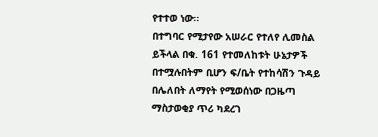የተተወ ነው፡፡
በተግባር የሚታየው አሠራር የተለየ ሊመስል ይችላል በቁ. 161 የተመለከቱት ሁኔታዎች በተሟሉበትም ቢሆን ፍ/ቤት የተከሳሽን ጉዳይ በሌለበት ለማየት የሚወሰነው በጋዜጣ ማስታወቂያ ጥሪ ካደረገ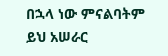በኋላ ነው ምናልባትም ይህ አሠራር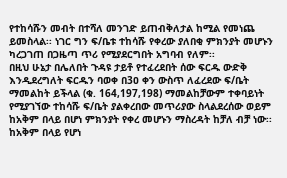የተከሳሹን መብት በተሻለ መንገድ ይጠብቅለታል ከሚል የመነጨ ይመስላል፡፡ ነገር ግን ፍ/ቤቱ ተከሳሹ የቀረው ያለበቂ ምክንያት መሆኑን ካረጋገጠ በጋዜጣ ጥሪ የሚያደርግበት አግባብ የለም፡፡
በዚህ ሁኔታ በሌለበት ጉዳዩ ታይቶ የተፈረደበት ሰው ፍርዱ ውድቅ እንዲደረግለት ፍርዱን ባወቀ በ3ዐ ቀን ውስጥ ለፈረደው ፍ/ቤት ማመልከት ይችላል (ቁ. 164,197,198) ማመልከቻውም ተቀባይነት የሚያገኘው ተከሳሹ ፍ/ቤት ያልቀረበው መጥሪያው ስላልደረሰው ወይም ከአቅም በላይ በሆነ ምክንያት የቀረ መሆኑን ማስረዳት ከቻለ ብቻ ነው፡፡ ከአቅም በላይ የሆነ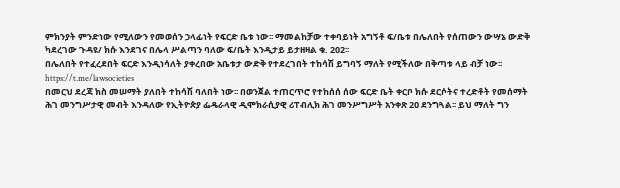ምክንያት ምንድነው የሚለውን የመወሰን ኃላፊነት የፍርድ ቤቱ ነው፡፡ ማመልከቻው ተቀባይነት አግኝቶ ፍ/ቤቱ በሌለበት የሰጠውን ውሣኔ ውድቅ ካደረገው ጉዳዩ/ ክሱ እንደገና በሌላ ሥልጣን ባለው ፍ/ቤት እንዲታይ ይታዘዛል ቁ. 202፡፡
በሌለበት የተፈረደበት ፍርድ እንዲነሳለት ያቀረበው አቤቱታ ውድቅ የተደረገበት ተከሳሽ ይግባኝ ማለት የሚችለው በቅጣቱ ላይ ብቻ ነው፡፡
https://t.me/lawsocieties
በመርህ ደረጃ ክስ መሠማት ያለበት ተከሳሽ ባለበት ነው፡፡ በወንጀል ተጠርጥሮ የተከሰሰ ሰው ፍርድ ቤት ቀርቦ ክሱ ደርሶትና ተረድቶት የመሰማት ሕገ መንግሥታዊ መብት እንዳለው የኢትዮጵያ ፌዴራላዊ ዲሞክራሲያዊ ሪፐብሊክ ሕገ መንሥግሥት አንቀጽ 2ዐ ደንግጓል፡፡ ይህ ማለት ግን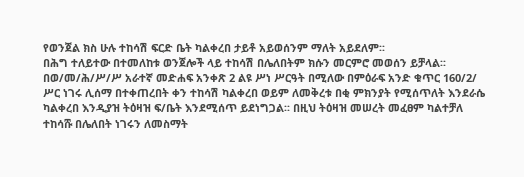የወንጀል ክስ ሁሉ ተከሳሽ ፍርድ ቤት ካልቀረበ ታይቶ አይወሰንም ማለት አይደለም፡፡
በሕግ ተለይተው በተመለከቱ ወንጀሎች ላይ ተከሳሽ በሌለበትም ክሱን መርምሮ መወሰን ይቻላል፡፡ በወ/መ/ሕ/ሥ/ሥ አራተኛ መድሐፍ አንቀጽ 2 ልዩ ሥነ ሥርዓት በሚለው በምዕራፍ አንድ ቁጥር 160/2/ ሥር ነገሩ ሊሰማ በተቀጠረበት ቀን ተከሳሽ ካልቀረበ ወይም ለመቅረቱ በቂ ምክንያት የሚሰጥለት እንደራሴ ካልቀረበ እንዲያዝ ትዕዛዝ ፍ/ቤት እንደሚሰጥ ይደነግጋል፡፡ በዚህ ትዕዛዝ መሠረት መፈፀም ካልተቻለ ተከሳሹ በሌለበት ነገሩን ለመስማት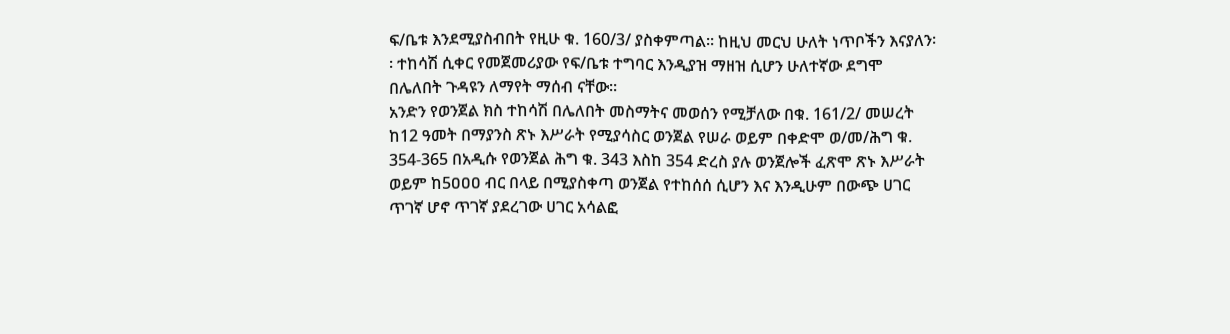ፍ/ቤቱ እንደሚያስብበት የዚሁ ቁ. 160/3/ ያስቀምጣል፡፡ ከዚህ መርህ ሁለት ነጥቦችን እናያለን፡፡ ተከሳሽ ሲቀር የመጀመሪያው የፍ/ቤቱ ተግባር እንዲያዝ ማዘዝ ሲሆን ሁለተኛው ደግሞ በሌለበት ጉዳዩን ለማየት ማሰብ ናቸው፡፡
አንድን የወንጀል ክስ ተከሳሽ በሌለበት መስማትና መወሰን የሚቻለው በቁ. 161/2/ መሠረት ከ12 ዓመት በማያንስ ጽኑ እሥራት የሚያሳስር ወንጀል የሠራ ወይም በቀድሞ ወ/መ/ሕግ ቁ. 354-365 በአዲሱ የወንጀል ሕግ ቁ. 343 እስከ 354 ድረስ ያሉ ወንጀሎች ፈጽሞ ጽኑ እሥራት ወይም ከ5ዐዐዐ ብር በላይ በሚያስቀጣ ወንጀል የተከሰሰ ሲሆን እና እንዲሁም በውጭ ሀገር ጥገኛ ሆኖ ጥገኛ ያደረገው ሀገር አሳልፎ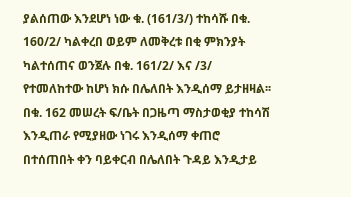ያልሰጠው እንደሆነ ነው ቁ. (161/3/) ተከሳሹ በቁ. 160/2/ ካልቀረበ ወይም ለመቅረቱ በቂ ምክንያት ካልተሰጠና ወንጀሉ በቁ. 161/2/ እና /3/ የተመለከተው ከሆነ ክሱ በሌለበት እንዲሰማ ይታዘዛል፡፡ በቁ. 162 መሠረት ፍ/ቤት በጋዜጣ ማስታወቂያ ተከሳሽ እንዲጠራ የሚያዘው ነገሩ እንዲሰማ ቀጠሮ በተሰጠበት ቀን ባይቀርብ በሌለበት ጉዳይ እንዲታይ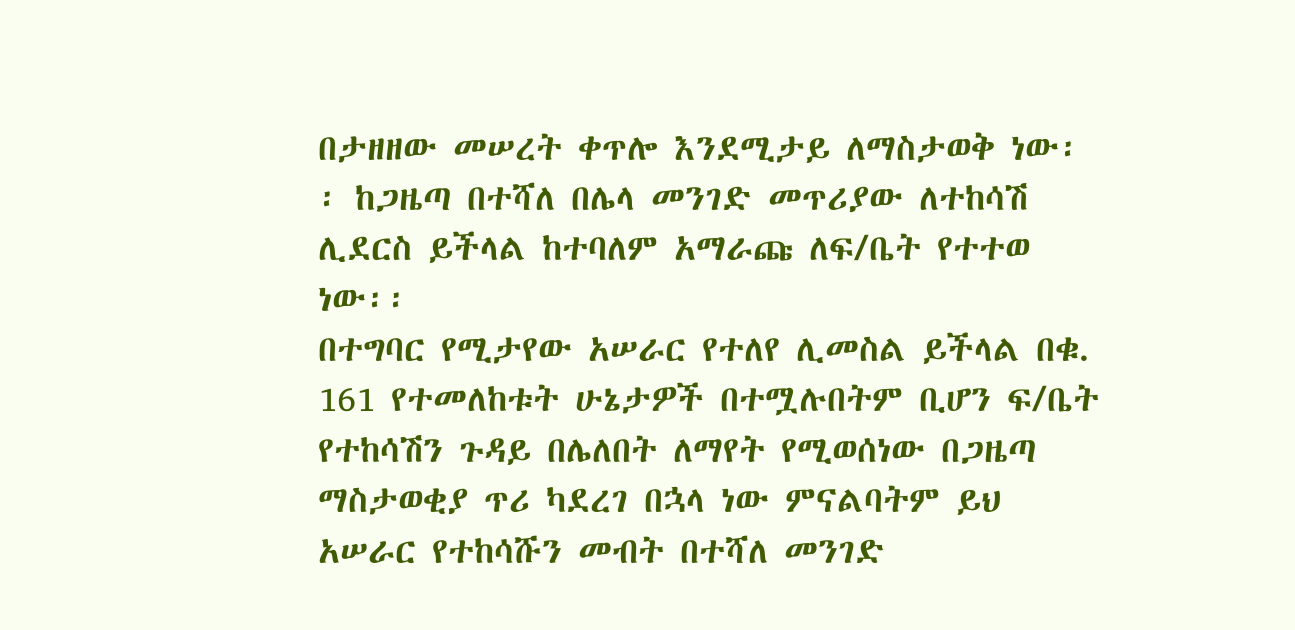በታዘዘው መሠረት ቀጥሎ እንደሚታይ ለማስታወቅ ነው፡፡ ከጋዜጣ በተሻለ በሌላ መንገድ መጥሪያው ለተከሳሽ ሊደርስ ይችላል ከተባለም አማራጩ ለፍ/ቤት የተተወ ነው፡፡
በተግባር የሚታየው አሠራር የተለየ ሊመስል ይችላል በቁ. 161 የተመለከቱት ሁኔታዎች በተሟሉበትም ቢሆን ፍ/ቤት የተከሳሽን ጉዳይ በሌለበት ለማየት የሚወሰነው በጋዜጣ ማስታወቂያ ጥሪ ካደረገ በኋላ ነው ምናልባትም ይህ አሠራር የተከሳሹን መብት በተሻለ መንገድ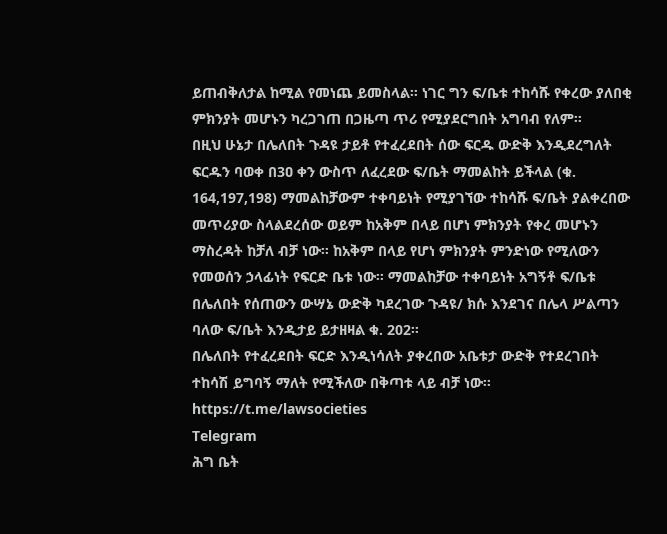ይጠብቅለታል ከሚል የመነጨ ይመስላል፡፡ ነገር ግን ፍ/ቤቱ ተከሳሹ የቀረው ያለበቂ ምክንያት መሆኑን ካረጋገጠ በጋዜጣ ጥሪ የሚያደርግበት አግባብ የለም፡፡
በዚህ ሁኔታ በሌለበት ጉዳዩ ታይቶ የተፈረደበት ሰው ፍርዱ ውድቅ እንዲደረግለት ፍርዱን ባወቀ በ3ዐ ቀን ውስጥ ለፈረደው ፍ/ቤት ማመልከት ይችላል (ቁ. 164,197,198) ማመልከቻውም ተቀባይነት የሚያገኘው ተከሳሹ ፍ/ቤት ያልቀረበው መጥሪያው ስላልደረሰው ወይም ከአቅም በላይ በሆነ ምክንያት የቀረ መሆኑን ማስረዳት ከቻለ ብቻ ነው፡፡ ከአቅም በላይ የሆነ ምክንያት ምንድነው የሚለውን የመወሰን ኃላፊነት የፍርድ ቤቱ ነው፡፡ ማመልከቻው ተቀባይነት አግኝቶ ፍ/ቤቱ በሌለበት የሰጠውን ውሣኔ ውድቅ ካደረገው ጉዳዩ/ ክሱ እንደገና በሌላ ሥልጣን ባለው ፍ/ቤት እንዲታይ ይታዘዛል ቁ. 202፡፡
በሌለበት የተፈረደበት ፍርድ እንዲነሳለት ያቀረበው አቤቱታ ውድቅ የተደረገበት ተከሳሽ ይግባኝ ማለት የሚችለው በቅጣቱ ላይ ብቻ ነው፡፡
https://t.me/lawsocieties
Telegram
ሕግ ቤት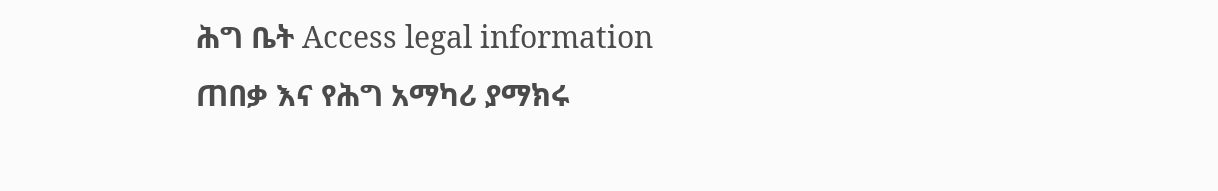ሕግ ቤት Access legal information
ጠበቃ እና የሕግ አማካሪ ያማክሩ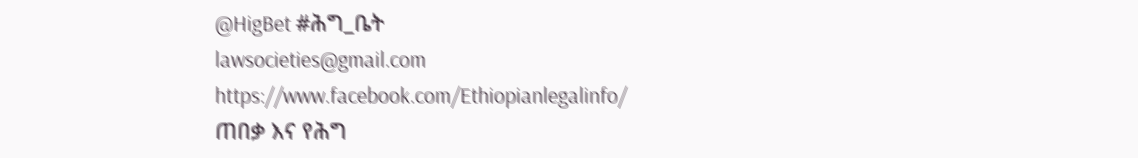@HigBet #ሕግ_ቤት
lawsocieties@gmail.com
https://www.facebook.com/Ethiopianlegalinfo/
ጠበቃ እና የሕግ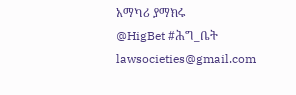አማካሪ ያማክሩ
@HigBet #ሕግ_ቤት
lawsocieties@gmail.com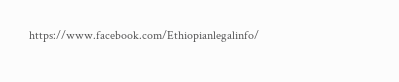https://www.facebook.com/Ethiopianlegalinfo/